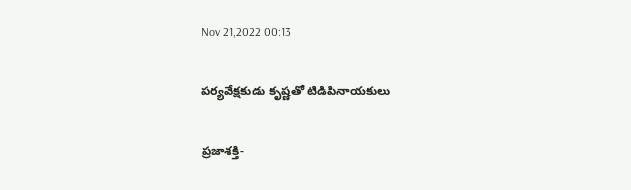Nov 21,2022 00:13

పర్యవేక్షకుడు కృష్ణతో టిడిపినాయకులు

ప్రజాశక్తి-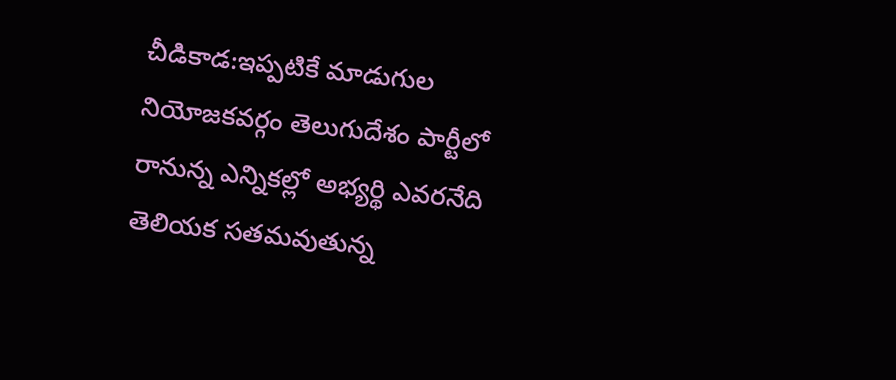చీడికాడ:ఇప్పటికే మాడుగుల నియోజకవర్గం తెలుగుదేశం పార్టీలో రానున్న ఎన్నికల్లో అభ్యర్థి ఎవరనేది తెలియక సతమవుతున్న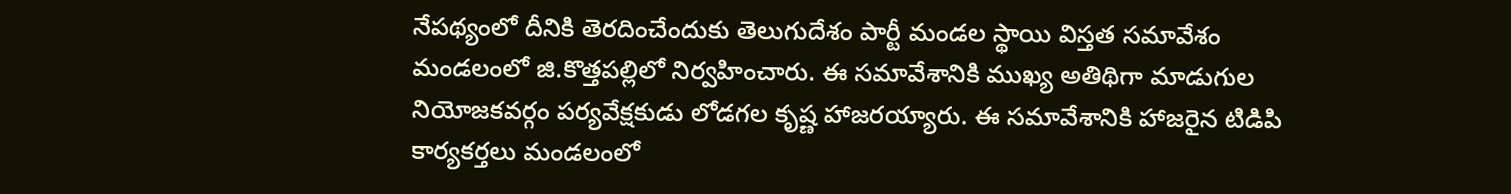నేపథ్యంలో దీనికి తెరదించేందుకు తెలుగుదేశం పార్టీ మండల స్థాయి విస్తత సమావేశం మండలంలో జి.కొత్తపల్లిలో నిర్వహించారు. ఈ సమావేశానికి ముఖ్య అతిథిగా మాడుగుల నియోజకవర్గం పర్యవేక్షకుడు లోడగల కృష్ణ హాజరయ్యారు. ఈ సమావేశానికి హాజరైన టిడిపి కార్యకర్తలు మండలంలో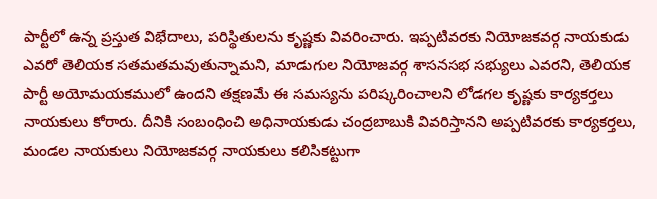పార్టీలో ఉన్న ప్రస్తుత విభేదాలు, పరిస్థితులను కృష్ణకు వివరించారు. ఇప్పటివరకు నియోజకవర్గ నాయకుడు ఎవరో తెలియక సతమతమవుతున్నామని, మాడుగుల నియోజవర్గ శాసనసభ సభ్యులు ఎవరని, తెలియక పార్టీ అయోమయకములో ఉందని తక్షణమే ఈ సమస్యను పరిష్కరించాలని లోడగల కృష్ణకు కార్యకర్తలు నాయకులు కోరారు. దీనికి సంబంధించి అధినాయకుడు చంద్రబాబుకి వివరిస్తానని అప్పటివరకు కార్యకర్తలు, మండల నాయకులు నియోజకవర్గ నాయకులు కలిసికట్టుగా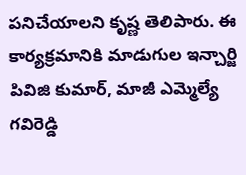పనిచేయాలని కృష్ణ తెలిపారు. ఈ కార్యక్రమానికి మాడుగుల ఇన్చార్జి పివిజి కుమార్‌, మాజీ ఎమ్మెల్యే గవిరెడ్డి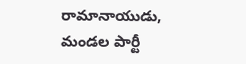రామానాయుడు, మండల పార్టీ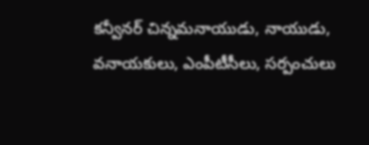కన్వీనర్‌ చిన్నమనాయుడు, నాయుడు, వనాయకులు, ఎంపీటీసీలు, సర్పంచులు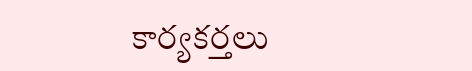కార్యకర్తలు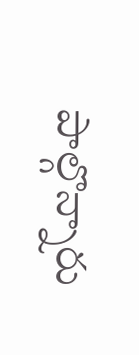పాల్గొన్నారు